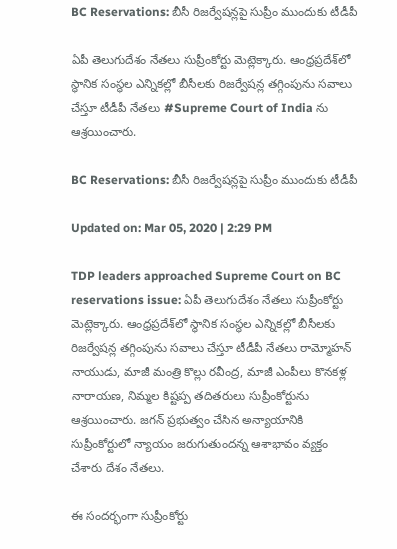BC Reservations: బీసీ రిజర్వేషన్లపై సుప్రీం ముందుకు టీడీపీ

ఏపీ తెలుగుదేశం నేతలు సుప్రీంకోర్టు మెట్లెక్కారు. ఆంధ్రప్రదేశ్‌లో స్థానిక సంస్థల ఎన్నికల్లో బీసీలకు రిజర్వేషన్ల తగ్గింపును సవాలు చేస్తూ టీడీపీ నేతలు #Supreme Court of India ను ఆశ్రయించారు.

BC Reservations: బీసీ రిజర్వేషన్లపై సుప్రీం ముందుకు టీడీపీ

Updated on: Mar 05, 2020 | 2:29 PM

TDP leaders approached Supreme Court on BC reservations issue: ఏపీ తెలుగుదేశం నేతలు సుప్రీంకోర్టు మెట్లెక్కారు. ఆంధ్రప్రదేశ్‌లో స్థానిక సంస్థల ఎన్నికల్లో బీసీలకు రిజర్వేషన్ల తగ్గింపును సవాలు చేస్తూ టీడీపీ నేతలు రామ్మోహన్ నాయుడు, మాజీ మంత్రి కొల్లు రవీంద్ర, మాజీ ఎంపీలు కొనకళ్ల నారాయణ, నిమ్మల కిష్టప్ప తదితరులు సుప్రీంకోర్టును ఆశ్రయించారు. జగన్ ప్రభుత్వం చేసిన అన్యాయానికి సుప్రీంకోర్టులో న్యాయం జరుగుతుందన్న ఆశాభావం వ్యక్తం చేశారు దేశం నేతలు.

ఈ సందర్భంగా సుప్రీంకోర్టు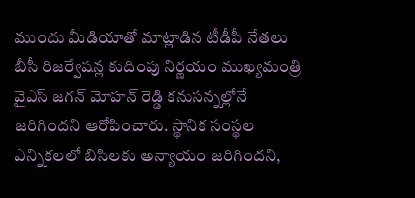ముందు మీడియాతో మాట్లాడిన టీడీపీ నేతలు బీసీ రిజర్వేషన్ల కుదింపు నిర్ణయం ముఖ్యమంత్రి వైఎస్ జగన్ మోహన్ రెడ్డి కనుసన్నల్లోనే జరిగిందని ఆరోపించారు. స్థానిక సంస్థల ఎన్నికలలో బిసిలకు అన్యాయం జరిగిందని,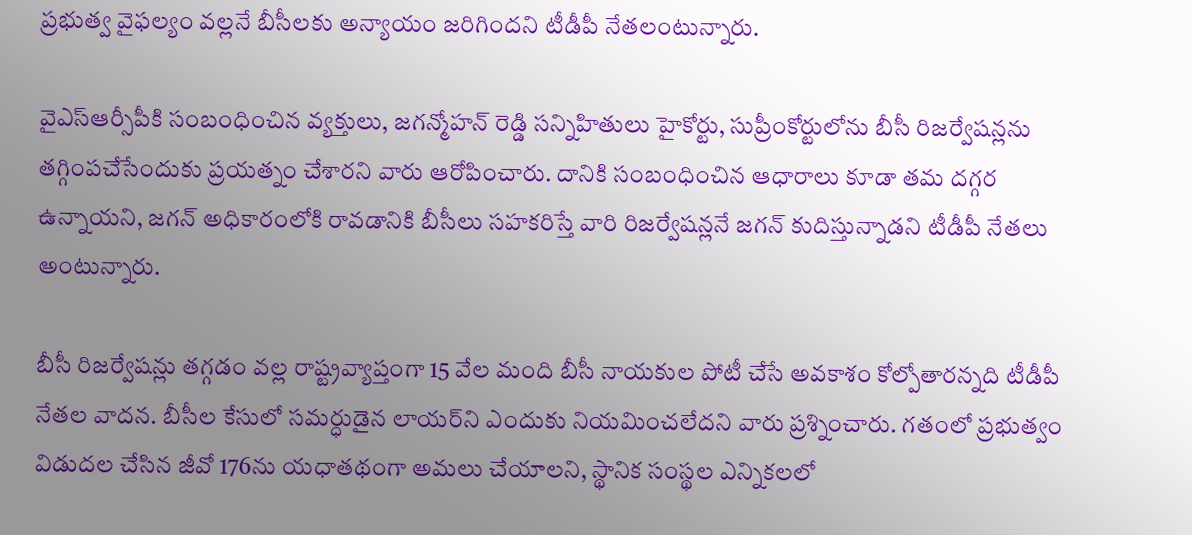ప్రభుత్వ వైఫల్యం వల్లనే బీసీలకు అన్యాయం జరిగిందని టీడీపీ నేతలంటున్నారు.

వైఎస్ఆర్సీపీకి సంబంధించిన వ్యక్తులు, జగన్మోహన్ రెడ్డి సన్నిహితులు హైకోర్టు, సుప్రీంకోర్టులోను బీసీ రిజర్వేషన్లను తగ్గింపచేసేందుకు ప్రయత్నం చేశారని వారు ఆరోపించారు. దానికి సంబంధించిన ఆధారాలు కూడా తమ దగ్గర ఉన్నాయని, జగన్ అధికారంలోకి రావడానికి బీసీలు సహకరిస్తే వారి రిజర్వేషన్లనే జగన్ కుదిస్తున్నాడని టీడీపీ నేతలు అంటున్నారు.

బీసీ రిజర్వేషన్లు తగ్గడం వల్ల రాష్ట్రవ్యాప్తంగా 15 వేల మంది బీసీ నాయకుల పోటీ చేసే అవకాశం కోల్పోతారన్నది టీడీపీ నేతల వాదన. బీసీల కేసులో సమర్ధుడైన లాయర్‌ని ఎందుకు నియమించలేదని వారు ప్రశ్నించారు. గతంలో ప్రభుత్వం విడుదల చేసిన జీవో 176ను యధాతథంగా అమలు చేయాలని, స్థానిక సంస్థల ఎన్నికలలో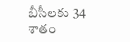బీసీలకు 34 శాతం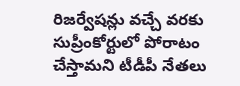రిజర్వేషన్లు వచ్చే వరకు సుప్రీంకోర్టులో పోరాటం చేస్తామని టీడీపీ నేతలు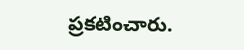ప్రకటించారు.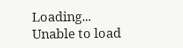Loading...
Unable to load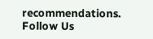recommendations.
Follow Us